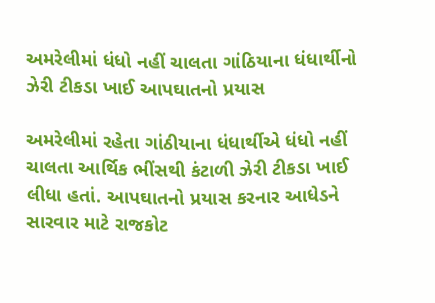અમરેલીમાં ધંધો નહીં ચાલતા ગાંઠિયાના ધંધાર્થીનો ઝેરી ટીકડા ખાઈ આપઘાતનો પ્રયાસ

અમરેલીમાં રહેતા ગાંઠીયાના ધંધાર્થીએ ધંધો નહીં ચાલતા આર્થિક ભીંસથી કંટાળી ઝેરી ટીકડા ખાઈ લીધા હતાં. આપઘાતનો પ્રયાસ કરનાર આધેડને સારવાર માટે રાજકોટ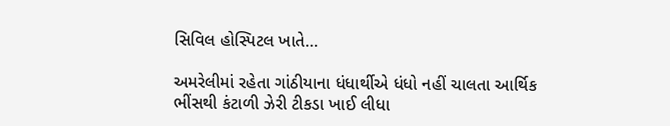સિવિલ હોસ્પિટલ ખાતે…

અમરેલીમાં રહેતા ગાંઠીયાના ધંધાર્થીએ ધંધો નહીં ચાલતા આર્થિક ભીંસથી કંટાળી ઝેરી ટીકડા ખાઈ લીધા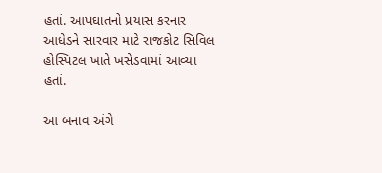હતાં. આપઘાતનો પ્રયાસ કરનાર આધેડને સારવાર માટે રાજકોટ સિવિલ હોસ્પિટલ ખાતે ખસેડવામાં આવ્યા હતાં.

આ બનાવ અંગે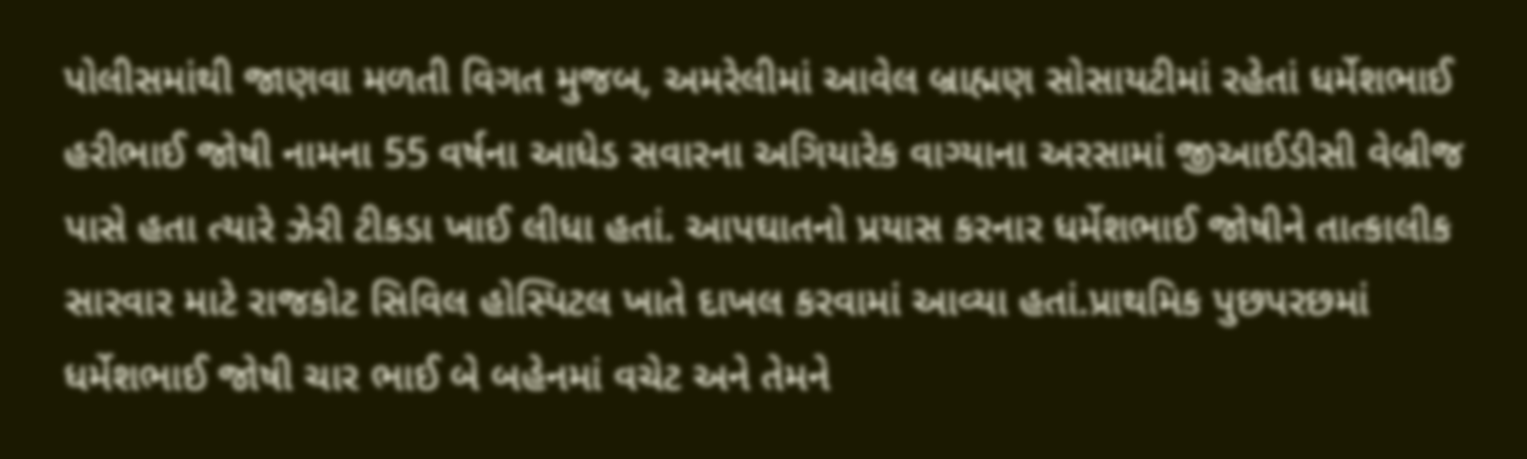પોલીસમાંથી જાણવા મળતી વિગત મુજબ, અમરેલીમાં આવેલ બ્રાહ્મણ સોસાયટીમાં રહેતાં ધર્મેશભાઈ હરીભાઈ જોષી નામના 55 વર્ષના આધેડ સવારના અગિયારેક વાગ્યાના અરસામાં જીઆઈડીસી વેબ્રીજ પાસે હતા ત્યારે ઝેરી ટીકડા ખાઈ લીધા હતાં. આપઘાતનો પ્રયાસ કરનાર ધર્મેશભાઈ જોષીને તાત્કાલીક સારવાર માટે રાજકોટ સિવિલ હોસ્પિટલ ખાતે દાખલ કરવામાં આવ્યા હતાં.પ્રાથમિક પુછપરછમાં ધર્મેશભાઈ જોષી ચાર ભાઈ બે બહેનમાં વચેટ અને તેમને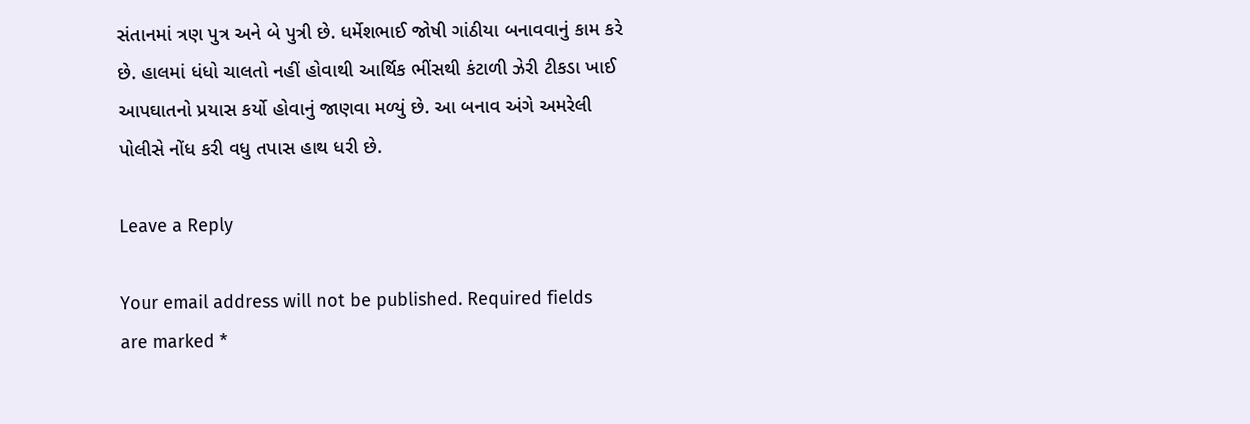સંતાનમાં ત્રણ પુત્ર અને બે પુત્રી છે. ધર્મેશભાઈ જોષી ગાંઠીયા બનાવવાનું કામ કરે છે. હાલમાં ધંધો ચાલતો નહીં હોવાથી આર્થિક ભીંસથી કંટાળી ઝેરી ટીકડા ખાઈ આપઘાતનો પ્રયાસ કર્યો હોવાનું જાણવા મળ્યું છે. આ બનાવ અંગે અમરેલી પોલીસે નોંધ કરી વધુ તપાસ હાથ ધરી છે.

Leave a Reply

Your email address will not be published. Required fields are marked *